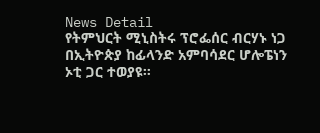News Detail
የትምህርት ሚኒስትሩ ፕሮፌሰር ብርሃኑ ነጋ በኢትዮጵያ ከፊላንድ አምባሳደር ሆሎፔነን ኦቲ ጋር ተወያዩ።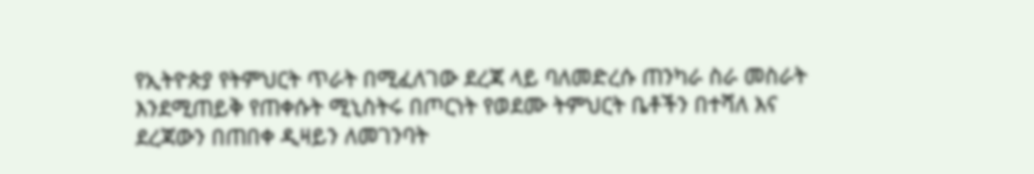የኢትዮጵያ የትምህርት ጥራት በሚፈለገው ደረጃ ላይ ባለመድረሱ ጠንካራ ስራ መስራት እንደሚጠይቅ የጠቀሱት ሚኒስትሩ በጦርነት የወደሙ ትምህርት ቤቶችን በተሻለ እና ደረጃውን በጠበቀ ዲዛይን ለመገንባት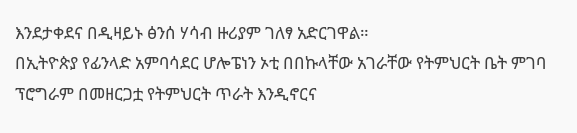እንደታቀደና በዲዛይኑ ፅንሰ ሃሳብ ዙሪያም ገለፃ አድርገዋል።
በኢትዮጵያ የፊንላድ አምባሳደር ሆሎፔነን ኦቲ በበኩላቸው አገራቸው የትምህርት ቤት ምገባ ፕሮግራም በመዘርጋቷ የትምህርት ጥራት እንዲኖርና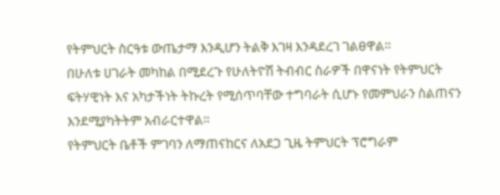የትምህርት ስርዓቱ ውጤታማ እንዲሆን ትልቅ እገዛ እንዳደረገ ገልፀዋል።
በሁለቱ ሀገራት መካከል በሚደረጉ የሁለትዮሽ ትብብር ስራዎች በዋናነት የትምህርት ፍትሃዊነት እና አካታችነት ትኩረት የሚሰጥባቸው ተግባራት ሲሆኑ የመምህራን ስልጠናን እንደሚያካትትም አብራርተዋል።
የትምህርት ቤቶች ምገባን ለማጠናከርና ለአደጋ ጊዜ ትምህርት ፕሮግራም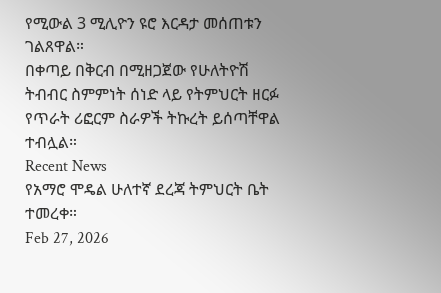የሚውል 3 ሚሊዮን ዩሮ እርዳታ መሰጠቱን ገልጸዋል።
በቀጣይ በቅርብ በሚዘጋጀው የሁለትዮሽ ትብብር ስምምነት ሰነድ ላይ የትምህርት ዘርፉ የጥራት ሪፎርም ስራዎች ትኩረት ይሰጣቸዋል ተብሏል።
Recent News
የአማሮ ሞዴል ሁለተኛ ደረጃ ትምህርት ቤት ተመረቀ።
Feb 27, 2026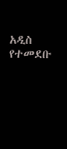አዲስ የተመደቡ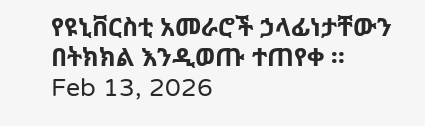የዩኒቨርስቲ አመራሮች ኃላፊነታቸውን በትክክል እንዲወጡ ተጠየቀ ።
Feb 13, 2026